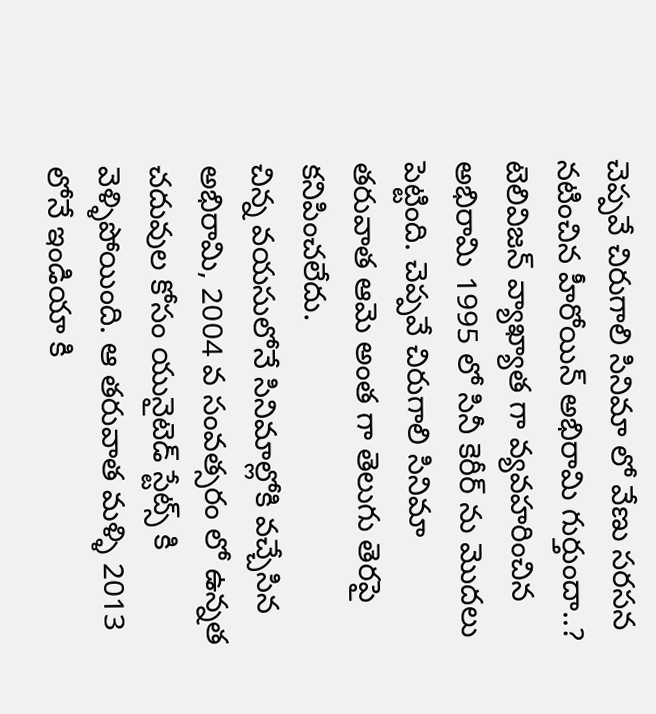చెప్పవే చిరుగాలి సినిమా లో వేణు సరసన నటించిన హీరోయిన్ అభిరామి గుర్తుందా..? టెలివిజన్ వ్యాఖ్యాత గా వ్యవహరించిన అభిరామి 1995 లో సినీ కెరీర్ ను మొదలు పెట్టింది. చెప్పవే చిరుగాలి సినిమా తరువాత ఆమె అంత గా తెలుగు తెరపై కనిపించలేదు.
చిన్న వయసులోనే సినిమాల్లోకి వచ్చేసిన అభిరామి, 2004 వ సంవత్సరం లో ఉన్నత చదువుల కోసం యునైటెడ్ స్టేట్స్ కి వెళ్ళిపోయింది. ఆ తరువాత మళ్ళి 2013 లోనే ఇండియా కి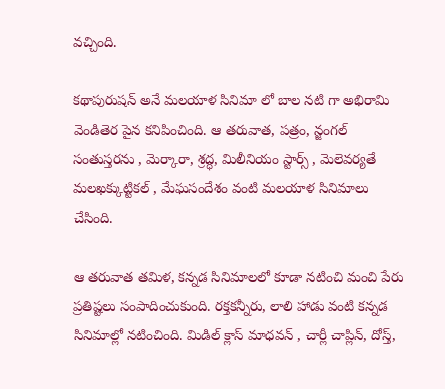వచ్చింది.

కథాపురుషన్ అనే మలయాళ సినిమా లో బాల నటి గా అభిరామి వెండితెర పైన కనిపించింది. ఆ తరువాత, పత్రం, న్జంగల్ సంతుస్తరను , మెర్కారా, శ్రద్ధ, మిలీనియం స్టార్స్ , మెలెవర్యతే మలఖక్కుట్టికల్ , మేఘసందేశం వంటి మలయాళ సినిమాలు చేసింది.

ఆ తరువాత తమిళ, కన్నడ సినిమాలలో కూడా నటించి మంచి పేరు ప్రతిష్టలు సంపాదించుకుంది. రక్తకన్నీరు, లాలి హాడు వంటి కన్నడ సినిమాల్లో నటించింది. మిడిల్ క్లాస్ మాధవన్ , చార్లీ చాప్లిన్, దోస్త్,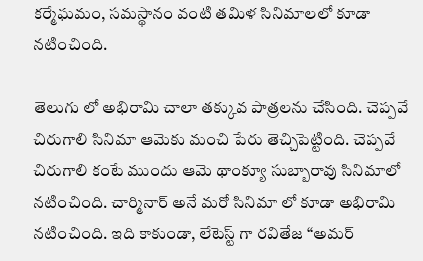కర్మేఘమం, సమస్థానం వంటి తమిళ సినిమాలలో కూడా నటించింది.

తెలుగు లో అభిరామి చాలా తక్కువ పాత్రలను చేసింది. చెప్పవే చిరుగాలి సినిమా ఆమెకు మంచి పేరు తెచ్చిపెట్టింది. చెప్పవే చిరుగాలి కంటే ముందు ఆమె థాంక్యూ సుబ్బారావు సినిమాలో నటించింది. చార్మినార్ అనే మరో సినిమా లో కూడా అభిరామి నటించింది. ఇది కాకుండా, లేటెస్ట్ గా రవితేజ “అమర్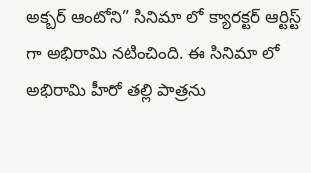అక్బర్ ఆంటోని” సినిమా లో క్యారక్టర్ ఆర్టిస్ట్ గా అభిరామి నటించింది. ఈ సినిమా లో అభిరామి హీరో తల్లి పాత్రను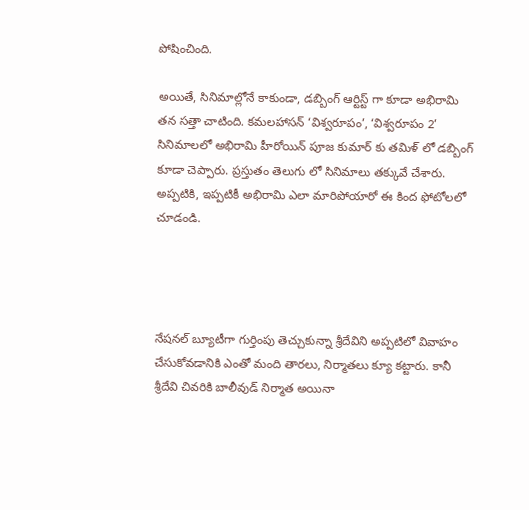పోషించింది.

అయితే, సినిమాల్లోనే కాకుండా, డబ్బింగ్ ఆర్టిస్ట్ గా కూడా అభిరామి తన సత్తా చాటింది. కమలహాసన్ ‘విశ్వరూపం’, ‘విశ్వరూపం 2’ సినిమాలలో అభిరామి హీరోయిన్ పూజ కుమార్ కు తమిళ్ లో డబ్బింగ్ కూడా చెప్పారు. ప్రస్తుతం తెలుగు లో సినిమాలు తక్కువే చేశారు. అప్పటికి, ఇప్పటికీ అభిరామి ఎలా మారిపోయారో ఈ కింద ఫోటోలలో చూడండి.




నేషనల్ బ్యూటీగా గుర్తింపు తెచ్చుకున్నా శ్రీదేవిని అప్పటిలో వివాహం చేసుకోవడానికి ఎంతో మంది తారలు, నిర్మాతలు క్యూ కట్టారు. కానీ శ్రీదేవి చివరికి బాలీవుడ్ నిర్మాత అయినా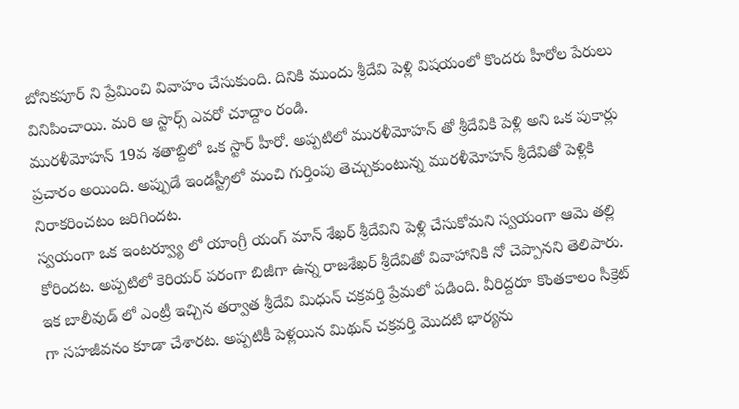బోనికపూర్ ని ప్రేమించి వివాహం చేసుకుంది. దినికి ముందు శ్రీదేవి పెళ్లి విషయంలో కొందరు హీరోల పేరులు వినిపించాయి. మరి ఆ స్టార్స్ ఎవరో చూద్దాం రండి.
మురళీమోహన్ 19వ శతాబ్దిలో ఒక స్టార్ హీరో. అప్పటిలో మురళీమోహన్ తో శ్రీదేవికి పెళ్లి అని ఒక పుకార్లు ప్రచారం అయింది. అప్పుడే ఇండస్ట్రీలో మంచి గుర్తింపు తెచ్చుకుంటున్న మురళీమోహన్ శ్రీదేవితో పెళ్లికి నిరాకరించటం జరిగిందట.
స్వయంగా ఒక ఇంటర్వ్యూ లో యాంగ్రీ యంగ్ మాన్ శేఖర్ శ్రీదేవిని పెళ్లి చేసుకోమని స్వయంగా ఆమె తల్లి కోరిందట. అప్పటిలో కెరియర్ పరంగా బిజీగా ఉన్న రాజశేఖర్ శ్రీదేవితో వివాహానికి నో చెప్పానని తెలిపారు.
ఇక బాలీవుడ్ లో ఎంట్రీ ఇచ్చిన తర్వాత శ్రీదేవి మిధున్ చక్రవర్తి ప్రేమలో పడింది. వీరిద్దరూ కొంతకాలం సీక్రెట్ గా సహజీవనం కూడా చేశారట. అప్పటికీ పెళ్లయిన మిథున్ చక్రవర్తి మొదటి భార్యను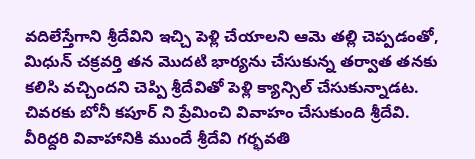వదిలేస్తేగాని శ్రీదేవిని ఇచ్చి పెళ్లి చేయాలని ఆమె తల్లి చెప్పడంతో, మిధున్ చక్రవర్తి తన మొదటి భార్యను చేసుకున్న తర్వాత తనకు కలిసి వచ్చిందని చెప్పి శ్రీదేవితో పెళ్లి క్యాన్సిల్ చేసుకున్నాడట.
చివరకు బోనీ కపూర్ ని ప్రేమించి వివాహం చేసుకుంది శ్రీదేవి. వీరిద్దరి వివాహానికి ముందే శ్రీదేవి గర్భవతి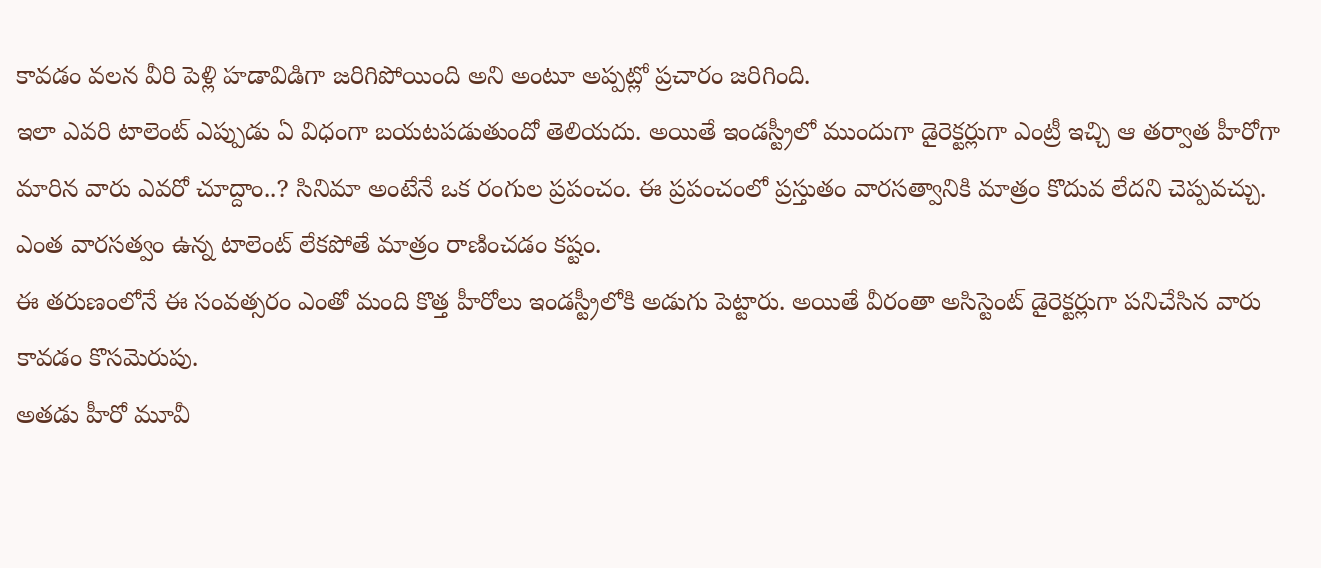కావడం వలన వీరి పెళ్లి హడావిడిగా జరిగిపోయింది అని అంటూ అప్పట్లో ప్రచారం జరిగింది.
ఇలా ఎవరి టాలెంట్ ఎప్పుడు ఏ విధంగా బయటపడుతుందో తెలియదు. అయితే ఇండస్ట్రీలో ముందుగా డైరెక్టర్లుగా ఎంట్రీ ఇచ్చి ఆ తర్వాత హీరోగా మారిన వారు ఎవరో చూద్దాం..? సినిమా అంటేనే ఒక రంగుల ప్రపంచం. ఈ ప్రపంచంలో ప్రస్తుతం వారసత్వానికి మాత్రం కొదువ లేదని చెప్పవచ్చు. ఎంత వారసత్వం ఉన్న టాలెంట్ లేకపోతే మాత్రం రాణించడం కష్టం.
ఈ తరుణంలోనే ఈ సంవత్సరం ఎంతో మంది కొత్త హీరోలు ఇండస్ట్రీలోకి అడుగు పెట్టారు. అయితే వీరంతా అసిస్టెంట్ డైరెక్టర్లుగా పనిచేసిన వారు కావడం కొసమెరుపు.
అతడు హీరో మూవీ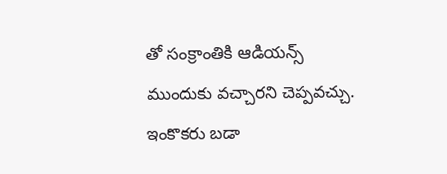తో సంక్రాంతికి ఆడియన్స్ ముందుకు వచ్చారని చెప్పవచ్చు. ఇంకొకరు బడా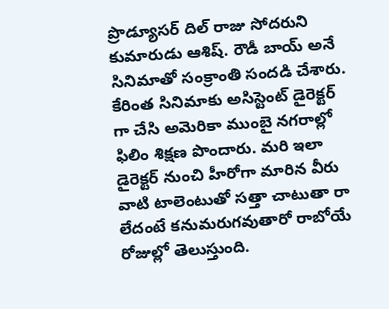ప్రొడ్యూసర్ దిల్ రాజు సోదరుని కుమారుడు ఆశిష్. రౌడీ బాయ్ అనే సినిమాతో సంక్రాంతి సందడి చేశారు. కేరింత సినిమాకు అసిస్టెంట్ డైరెక్టర్ గా చేసి అమెరికా ముంబై నగరాల్లో ఫిలిం శిక్షణ పొందారు. మరి ఇలా డైరెక్టర్ నుంచి హీరోగా మారిన వీరు వాటి టాలెంటుతో సత్తా చాటుతా రా లేదంటే కనుమరుగవుతారో రాబోయే రోజుల్లో తెలుస్తుంది.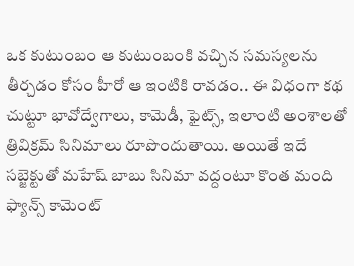ఒక కుటుంబం ఆ కుటుంబంకి వచ్చిన సమస్యలను తీర్చడం కోసం హీరో ఆ ఇంటికి రావడం.. ఈ విధంగా కథ చుట్టూ భావోద్వేగాలు, కామెడీ, ఫైట్స్, ఇలాంటి అంశాలతో త్రివిక్రమ్ సినిమాలు రూపొందుతాయి. అయితే ఇదే సబ్జెక్టుతో మహేష్ బాబు సినిమా వద్దంటూ కొంత మంది ఫ్యాన్స్ కామెంట్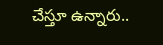చేస్తూ ఉన్నారు..